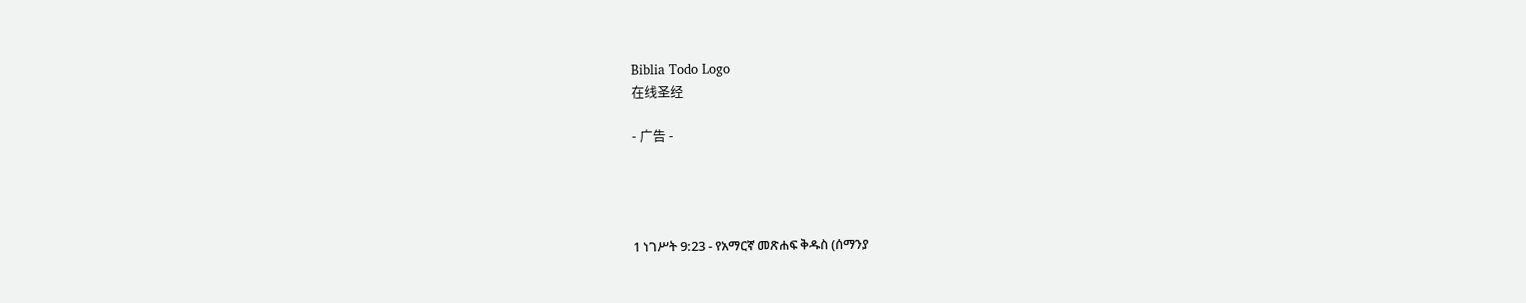Biblia Todo Logo
在线圣经

- 广告 -




1 ነገሥት 9:23 - የአማርኛ መጽሐፍ ቅዱስ (ሰማንያ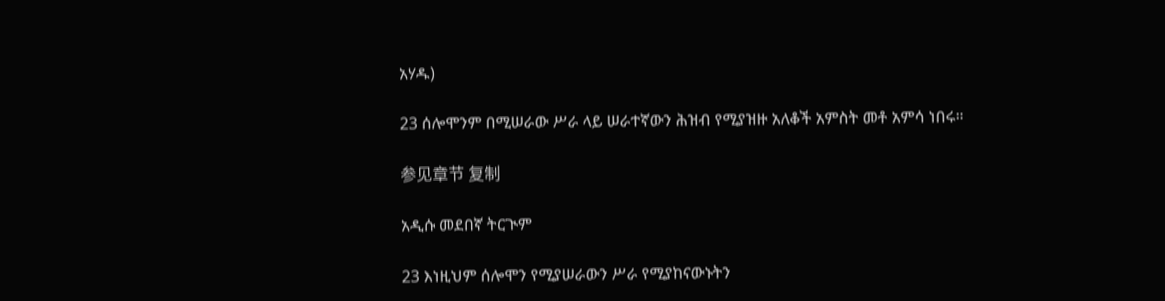አሃዱ)

23 ሰሎሞንም በሚሠራው ሥራ ላይ ሠራተኛውን ሕዝብ የሚያዝዙ አለቆች አምስት መቶ አምሳ ነበሩ።

参见章节 复制

አዲሱ መደበኛ ትርጒም

23 እነዚህም ሰሎሞን የሚያሠራውን ሥራ የሚያከናውኑትን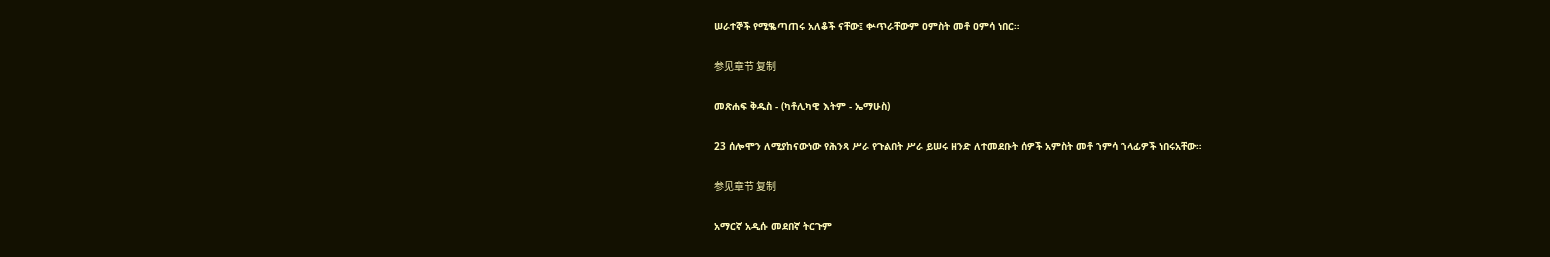ሠራተኞች የሚቈጣጠሩ አለቆች ናቸው፤ ቍጥራቸውም ዐምስት መቶ ዐምሳ ነበር።

参见章节 复制

መጽሐፍ ቅዱስ - (ካቶሊካዊ እትም - ኤማሁስ)

23 ሰሎሞን ለሚያከናውነው የሕንጻ ሥራ የጉልበት ሥራ ይሠሩ ዘንድ ለተመደቡት ሰዎች አምስት መቶ ኀምሳ ኀላፊዎች ነበሩአቸው።

参见章节 复制

አማርኛ አዲሱ መደበኛ ትርጉም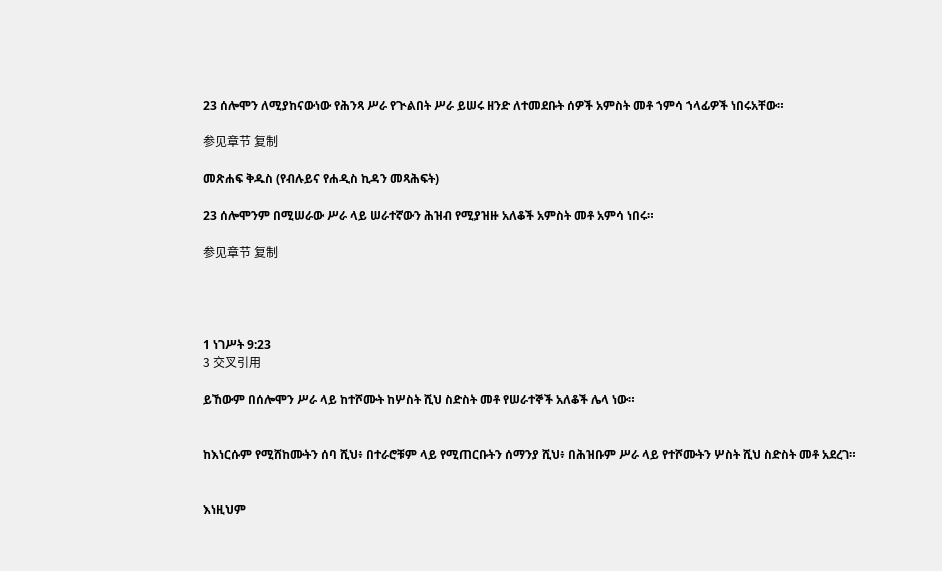23 ሰሎሞን ለሚያከናውነው የሕንጻ ሥራ የጒልበት ሥራ ይሠሩ ዘንድ ለተመደቡት ሰዎች አምስት መቶ ኀምሳ ኀላፊዎች ነበሩአቸው።

参见章节 复制

መጽሐፍ ቅዱስ (የብሉይና የሐዲስ ኪዳን መጻሕፍት)

23 ሰሎሞንም በሚሠራው ሥራ ላይ ሠራተኛውን ሕዝብ የሚያዝዙ አለቆች አምስት መቶ አምሳ ነበሩ።

参见章节 复制




1 ነገሥት 9:23
3 交叉引用

ይኸውም በሰሎሞን ሥራ ላይ ከተሾሙት ከሦስት ሺህ ስድስት መቶ የሠራተኞች አለቆች ሌላ ነው።


ከእነርሱም የሚሸከሙትን ሰባ ሺህ፥ በተራሮቹም ላይ የሚጠርቡትን ሰማንያ ሺህ፥ በሕዝቡም ሥራ ላይ የተሾሙትን ሦስት ሺህ ስድስት መቶ አደረገ።


እነዚህም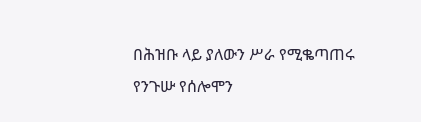በሕዝቡ ላይ ያለውን ሥራ የሚቈጣጠሩ የንጉሡ የሰሎሞን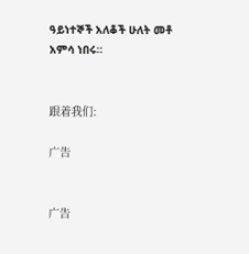ዓይነተኞች አለቆች ሁለት መቶ አምሳ ነበሩ።


跟着我们:

广告


广告